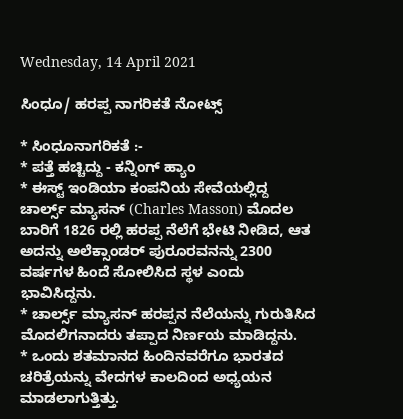Wednesday, 14 April 2021

ಸಿಂಧೂ/ ಹರಪ್ಪ ನಾಗರಿಕತೆ ನೋಟ್ಸ್

* ಸಿಂಧೂನಾಗರಿಕತೆ :-
* ಪತ್ತೆ ಹಚ್ಚಿದ್ದು - ಕನ್ನಿಂಗ್ ಹ್ಯಾಂ
* ಈಸ್ಟ್ ಇಂಡಿಯಾ ಕಂಪನಿಯ ಸೇವೆಯಲ್ಲಿದ್ದ ಚಾರ್ಲ್ಸ್ ಮ್ಯಾಸನ್ (Charles Masson) ಮೊದಲ ಬಾರಿಗೆ 1826 ರಲ್ಲಿ ಹರಪ್ಪ ನೆಲೆಗೆ ಭೇಟಿ ನೀಡಿದ, ಆತ ಅದನ್ನು ಅಲೆಕ್ಸಾಂಡರ್ ಪುರೂರವನನ್ನು 2300 ವರ್ಷಗಳ ಹಿಂದೆ ಸೋಲಿಸಿದ ಸ್ಥಳ ಎಂದು ಭಾವಿಸಿದ್ದನು.
* ಚಾರ್ಲ್ಸ್ ಮ್ಯಾಸನ್ ಹರಪ್ಪನ ನೆಲೆಯನ್ನು ಗುರುತಿಸಿದ ಮೊದಲಿಗನಾದರು ತಪ್ಪಾದ ನಿರ್ಣಯ ಮಾಡಿದ್ದನು.
* ಒಂದು ಶತಮಾನದ ಹಿಂದಿನವರೆಗೂ ಭಾರತದ ಚರಿತ್ರೆಯನ್ನು ವೇದಗಳ ಕಾಲದಿಂದ ಅಧ್ಯಯನ ಮಾಡಲಾಗುತ್ತಿತ್ತು.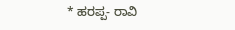* ಹರಪ್ಪ- ರಾವಿ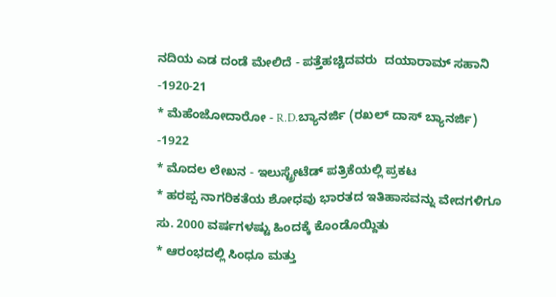ನದಿಯ ಎಡ ದಂಡೆ ಮೇಲಿದೆ - ಪತ್ತೆಹಚ್ಚಿದವರು  ದಯಾರಾಮ್ ಸಹಾನಿ -1920-21
* ಮೆಹೆಂಜೋದಾರೋ - R.D.ಬ್ಯಾನರ್ಜಿ (ರಖಲ್ ದಾಸ್ ಬ್ಯಾನರ್ಜಿ) -1922
* ಮೊದಲ ಲೇಖನ - ಇಲುಸ್ಟ್ರೇಟೆಡ್ ಪತ್ರಿಕೆಯಲ್ಲಿ ಪ್ರಕಟ
* ಹರಪ್ಪ ನಾಗರಿಕತೆಯ ಶೋಧವು ಭಾರತದ ಇತಿಹಾಸವನ್ನು ವೇದಗಳಿಗೂ ಸು. 2000 ವರ್ಷಗಳಷ್ಟು ಹಿಂದಕ್ಕೆ ಕೊಂಡೊಯ್ದಿತು
* ಆರಂಭದಲ್ಲಿ ಸಿಂಧೂ ಮತ್ತು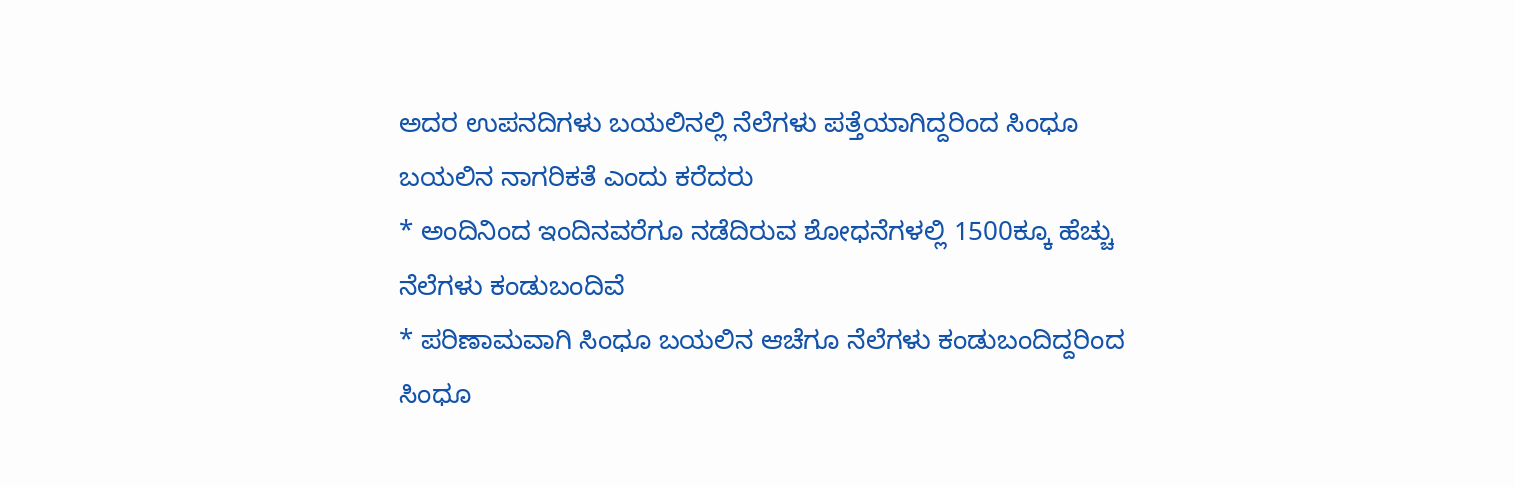ಅದರ ಉಪನದಿಗಳು ಬಯಲಿನಲ್ಲಿ ನೆಲೆಗಳು ಪತ್ತೆಯಾಗಿದ್ದರಿಂದ ಸಿಂಧೂ ಬಯಲಿನ ನಾಗರಿಕತೆ ಎಂದು ಕರೆದರು
* ಅಂದಿನಿಂದ ಇಂದಿನವರೆಗೂ ನಡೆದಿರುವ ಶೋಧನೆಗಳಲ್ಲಿ 1500ಕ್ಕೂ ಹೆಚ್ಚು ನೆಲೆಗಳು ಕಂಡುಬಂದಿವೆ
* ಪರಿಣಾಮವಾಗಿ ಸಿಂಧೂ ಬಯಲಿನ ಆಚೆಗೂ ನೆಲೆಗಳು ಕಂಡುಬಂದಿದ್ದರಿಂದ ಸಿಂಧೂ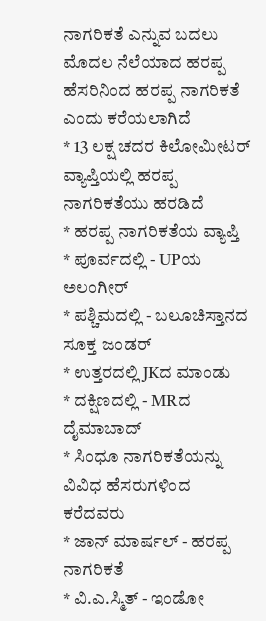ನಾಗರಿಕತೆ ಎನ್ನುವ ಬದಲು ಮೊದಲ ನೆಲೆಯಾದ ಹರಪ್ಪ ಹೆಸರಿನಿಂದ ಹರಪ್ಪ ನಾಗರಿಕತೆ ಎಂದು ಕರೆಯಲಾಗಿದೆ
* 13 ಲಕ್ಷ ಚದರ ಕಿಲೋಮೀಟರ್ ವ್ಯಾಪ್ತಿಯಲ್ಲಿ ಹರಪ್ಪ ನಾಗರಿಕತೆಯು ಹರಡಿದೆ
* ಹರಪ್ಪ ನಾಗರಿಕತೆಯ ವ್ಯಾಪ್ತಿ
* ಪೂರ್ವದಲ್ಲಿ - UPಯ ಅಲಂಗೀರ್
* ಪಶ್ಚಿಮದಲ್ಲಿ - ಬಲೂಚಿಸ್ತಾನದ ಸೂಕ್ತ ಜಂಡರ್
* ಉತ್ತರದಲ್ಲಿ JKದ ಮಾಂಡು
* ದಕ್ಷಿಣದಲ್ಲಿ - MRದ ದೈಮಾಬಾದ್
* ಸಿಂಧೂ ನಾಗರಿಕತೆಯನ್ನು ವಿವಿಧ ಹೆಸರುಗಳಿಂದ ಕರೆದವರು
* ಜಾನ್ ಮಾರ್ಷಲ್ - ಹರಪ್ಪ ನಾಗರಿಕತೆ
* ವಿ.ಎ.ಸ್ಮಿತ್ - ಇಂಡೋ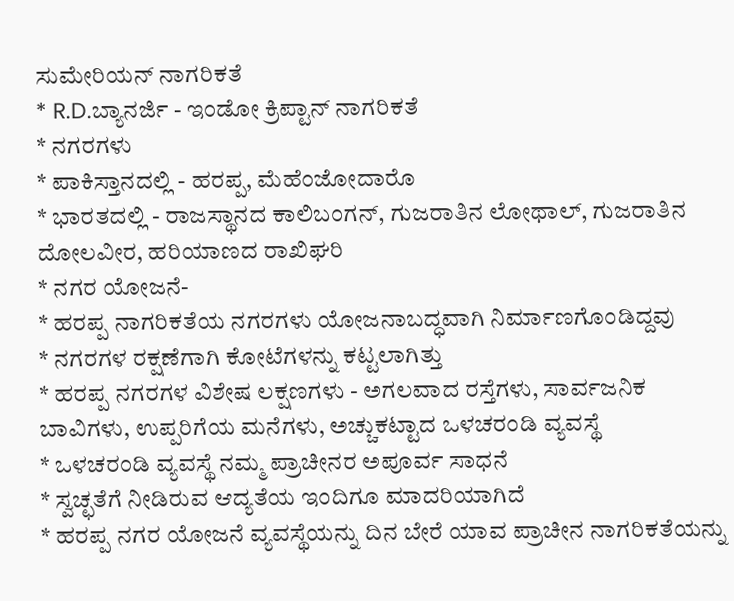ಸುಮೇರಿಯನ್ ನಾಗರಿಕತೆ
* R.D.ಬ್ಯಾನರ್ಜಿ - ಇಂಡೋ ಕ್ರಿಪ್ಟಾನ್ ನಾಗರಿಕತೆ
* ನಗರಗಳು
* ಪಾಕಿಸ್ತಾನದಲ್ಲಿ - ಹರಪ್ಪ, ಮೆಹೆಂಜೋದಾರೊ
* ಭಾರತದಲ್ಲಿ - ರಾಜಸ್ಥಾನದ ಕಾಲಿಬಂಗನ್, ಗುಜರಾತಿನ ಲೋಥಾಲ್, ಗುಜರಾತಿನ ದೋಲವೀರ, ಹರಿಯಾಣದ ರಾಖಿಘರಿ
* ನಗರ ಯೋಜನೆ-
* ಹರಪ್ಪ ನಾಗರಿಕತೆಯ ನಗರಗಳು ಯೋಜನಾಬದ್ಧವಾಗಿ ನಿರ್ಮಾಣಗೊಂಡಿದ್ದವು
* ನಗರಗಳ ರಕ್ಷಣೆಗಾಗಿ ಕೋಟೆಗಳನ್ನು ಕಟ್ಟಲಾಗಿತ್ತು
* ಹರಪ್ಪ ನಗರಗಳ ವಿಶೇಷ ಲಕ್ಷಣಗಳು - ಅಗಲವಾದ ರಸ್ತೆಗಳು, ಸಾರ್ವಜನಿಕ ಬಾವಿಗಳು, ಉಪ್ಪರಿಗೆಯ ಮನೆಗಳು, ಅಚ್ಚುಕಟ್ಟಾದ ಒಳಚರಂಡಿ ವ್ಯವಸ್ಥೆ
* ಒಳಚರಂಡಿ ವ್ಯವಸ್ಥೆ ನಮ್ಮ ಪ್ರಾಚೀನರ ಅಪೂರ್ವ ಸಾಧನೆ
* ಸ್ವಚ್ಛತೆಗೆ ನೀಡಿರುವ ಆದ್ಯತೆಯ ಇಂದಿಗೂ ಮಾದರಿಯಾಗಿದೆ
* ಹರಪ್ಪ ನಗರ ಯೋಜನೆ ವ್ಯವಸ್ಥೆಯನ್ನು ದಿನ ಬೇರೆ ಯಾವ ಪ್ರಾಚೀನ ನಾಗರಿಕತೆಯನ್ನು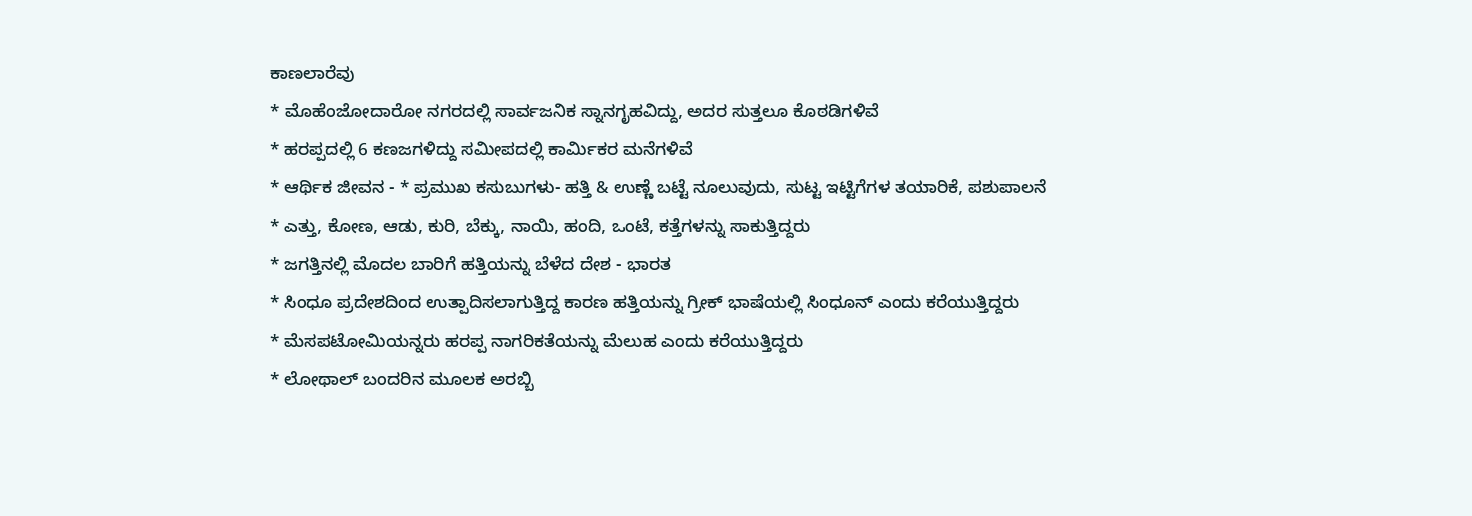ಕಾಣಲಾರೆವು
* ಮೊಹೆಂಜೋದಾರೋ ನಗರದಲ್ಲಿ ಸಾರ್ವಜನಿಕ ಸ್ನಾನಗೃಹವಿದ್ದು, ಅದರ ಸುತ್ತಲೂ ಕೊಠಡಿಗಳಿವೆ
* ಹರಪ್ಪದಲ್ಲಿ 6 ಕಣಜಗಳಿದ್ದು ಸಮೀಪದಲ್ಲಿ ಕಾರ್ಮಿಕರ ಮನೆಗಳಿವೆ
* ಆರ್ಥಿಕ ಜೀವನ - * ಪ್ರಮುಖ ಕಸುಬುಗಳು- ಹತ್ತಿ & ಉಣ್ಣೆ ಬಟ್ಟೆ ನೂಲುವುದು, ಸುಟ್ಟ ಇಟ್ಟಿಗೆಗಳ ತಯಾರಿಕೆ, ಪಶುಪಾಲನೆ
* ಎತ್ತು, ಕೋಣ, ಆಡು, ಕುರಿ, ಬೆಕ್ಕು, ನಾಯಿ, ಹಂದಿ, ಒಂಟೆ, ಕತ್ತೆಗಳನ್ನು ಸಾಕುತ್ತಿದ್ದರು
* ಜಗತ್ತಿನಲ್ಲಿ ಮೊದಲ ಬಾರಿಗೆ ಹತ್ತಿಯನ್ನು ಬೆಳೆದ ದೇಶ - ಭಾರತ
* ಸಿಂಧೂ ಪ್ರದೇಶದಿಂದ ಉತ್ಪಾದಿಸಲಾಗುತ್ತಿದ್ದ ಕಾರಣ ಹತ್ತಿಯನ್ನು ಗ್ರೀಕ್ ಭಾಷೆಯಲ್ಲಿ ಸಿಂಧೂನ್ ಎಂದು ಕರೆಯುತ್ತಿದ್ದರು
* ಮೆಸಪಟೋಮಿಯನ್ನರು ಹರಪ್ಪ ನಾಗರಿಕತೆಯನ್ನು ಮೆಲುಹ ಎಂದು ಕರೆಯುತ್ತಿದ್ದರು
* ಲೋಥಾಲ್ ಬಂದರಿನ ಮೂಲಕ ಅರಬ್ಬಿ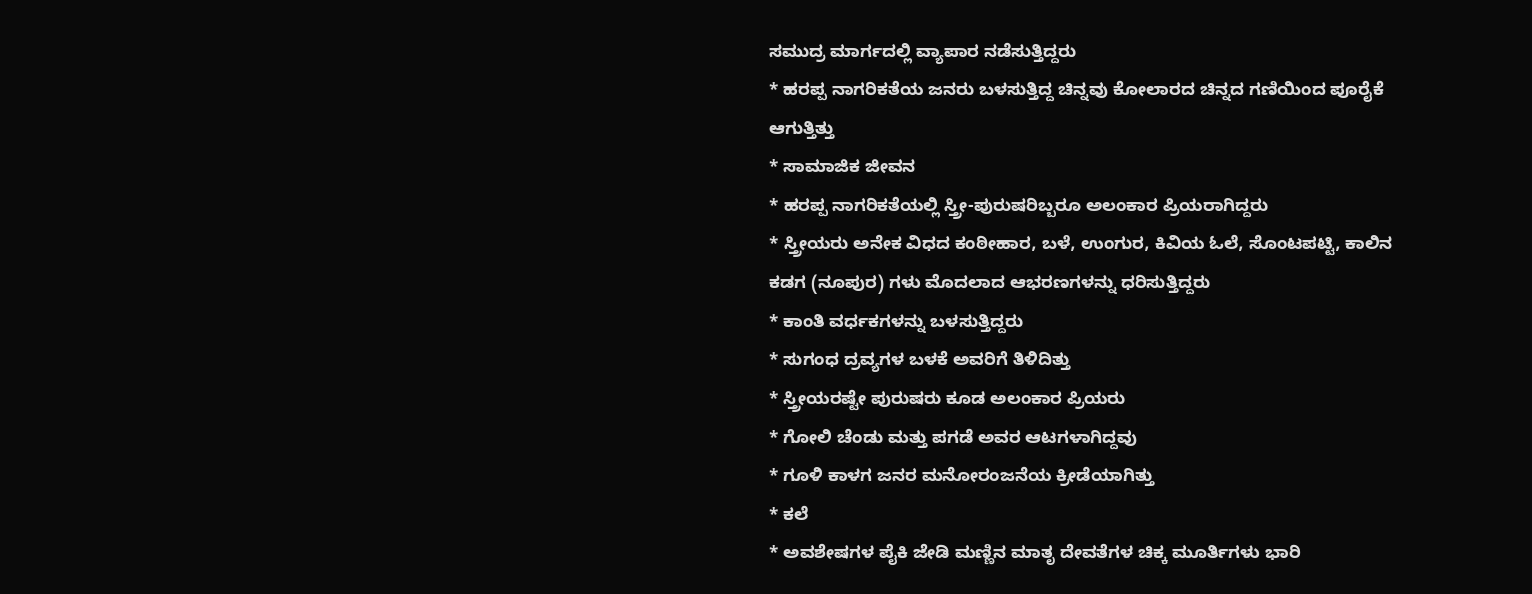ಸಮುದ್ರ ಮಾರ್ಗದಲ್ಲಿ ವ್ಯಾಪಾರ ನಡೆಸುತ್ತಿದ್ದರು
* ಹರಪ್ಪ ನಾಗರಿಕತೆಯ ಜನರು ಬಳಸುತ್ತಿದ್ದ ಚಿನ್ನವು ಕೋಲಾರದ ಚಿನ್ನದ ಗಣಿಯಿಂದ ಪೂರೈಕೆ ಆಗುತ್ತಿತ್ತು
* ಸಾಮಾಜಿಕ ಜೀವನ
* ಹರಪ್ಪ ನಾಗರಿಕತೆಯಲ್ಲಿ ಸ್ತ್ರೀ-ಪುರುಷರಿಬ್ಬರೂ ಅಲಂಕಾರ ಪ್ರಿಯರಾಗಿದ್ದರು
* ಸ್ತ್ರೀಯರು ಅನೇಕ ವಿಧದ ಕಂಠೀಹಾರ, ಬಳೆ, ಉಂಗುರ, ಕಿವಿಯ ಓಲೆ, ಸೊಂಟಪಟ್ಟಿ, ಕಾಲಿನ ಕಡಗ (ನೂಪುರ) ಗಳು ಮೊದಲಾದ ಆಭರಣಗಳನ್ನು ಧರಿಸುತ್ತಿದ್ದರು
* ಕಾಂತಿ ವರ್ಧಕಗಳನ್ನು ಬಳಸುತ್ತಿದ್ದರು
* ಸುಗಂಧ ದ್ರವ್ಯಗಳ ಬಳಕೆ ಅವರಿಗೆ ತಿಳಿದಿತ್ತು
* ಸ್ತ್ರೀಯರಷ್ಟೇ ಪುರುಷರು ಕೂಡ ಅಲಂಕಾರ ಪ್ರಿಯರು
* ಗೋಲಿ ಚೆಂಡು ಮತ್ತು ಪಗಡೆ ಅವರ ಆಟಗಳಾಗಿದ್ದವು
* ಗೂಳಿ ಕಾಳಗ ಜನರ ಮನೋರಂಜನೆಯ ಕ್ರೀಡೆಯಾಗಿತ್ತು
* ಕಲೆ
* ಅವಶೇಷಗಳ ಪೈಕಿ ಜೇಡಿ ಮಣ್ಣಿನ ಮಾತೃ ದೇವತೆಗಳ ಚಿಕ್ಕ ಮೂರ್ತಿಗಳು ಭಾರಿ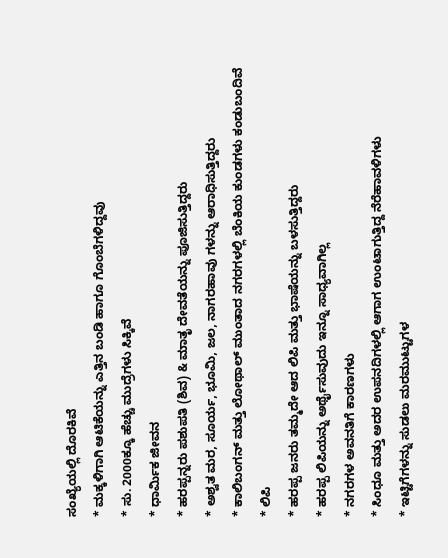ಸಂಖ್ಯೆಯಲ್ಲಿ ದೊರಕಿವೆ
* ಮಕ್ಕಳಿಗಾಗಿ ಆಟಿಕೆಯನ್ನು ಎತ್ತಿನ ಬಂಡಿ ಹಾಗೂ ಗೊಂಬೆಗಳಿದ್ದವು
* ಸು. 2000ಕ್ಕೂ ಹೆಚ್ಚು ಮುದ್ರೆಗಳು ಸಿಕ್ಕಿವೆ
* ಧಾರ್ಮಿಕ ಜೀವನ
* ಹರಪ್ಪನ್ನರು ಪಶುಪತಿ (ಶಿವ) & ಮಾತೃ ದೇವತೆಯನ್ನು ಪೂಜಿಸುತ್ತಿದ್ದರು
* ಅಶ್ವತ ಮರ, ಸೂರ್ಯ, ಭೂಮಿ, ಜಲ, ನಾಗರಹಾವು ಗಳನ್ನು ಆರಾಧಿಸುತ್ತಿದ್ದರು
* ಕಾಲಿಬಂಗನ್ ಮತ್ತು ಲೋಥಾಲ್ ಮುಂತಾದ ನಗರಗಳಲ್ಲಿ ಬೆಂಕಿಯ ಕುಂಡಗಳು ಕಂಡುಬಂದಿವೆ
* ಲಿಪಿ
* ಹರಪ್ಪ ಜನರು ತಮ್ಮದೇ ಆದ ಲಿಪಿ ಮತ್ತು ಭಾಷೆಯನ್ನು ಬಳಸುತ್ತಿದ್ದರು
* ಹರಪ್ಪ ಲಿಪಿಯನ್ನು ಅರ್ಥೈಸುವುದು ಇನ್ನೂ ಸಾಧ್ಯವಾಗಿಲ್ಲ
* ನಗರಗಳ ಅವನತಿಗೆ ಕಾರಣಗಳು
* ಸಿಂಧೂ ಮತ್ತು ಅದರ ಉಪನದಿಗಳಲ್ಲಿ ಆಗಾಗ ಉಂಟಾಗುತ್ತಿದ್ದ ನೆರೆಹಾವಳಿಗಳು
* ಇಟ್ಟಿಗೆಗಳನ್ನು ಸುಡಲು ಮರಮುಟ್ಟುಗಳ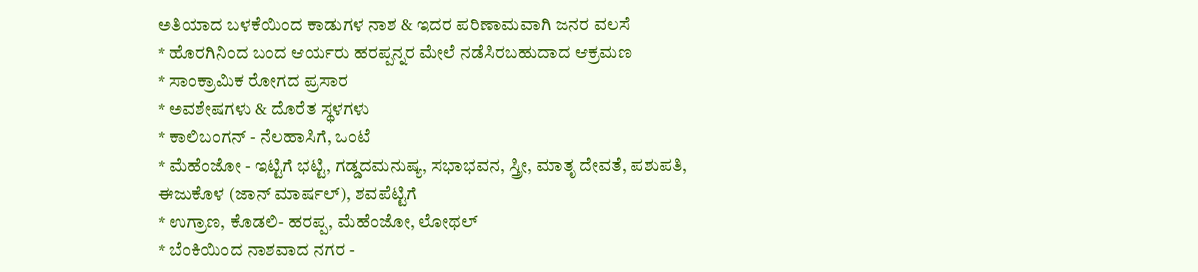ಅತಿಯಾದ ಬಳಕೆಯಿಂದ ಕಾಡುಗಳ ನಾಶ & ಇದರ ಪರಿಣಾಮವಾಗಿ ಜನರ ವಲಸೆ
* ಹೊರಗಿನಿಂದ ಬಂದ ಆರ್ಯರು ಹರಪ್ಪನ್ನರ ಮೇಲೆ ನಡೆಸಿರಬಹುದಾದ ಆಕ್ರಮಣ
* ಸಾಂಕ್ರಾಮಿಕ ರೋಗದ ಪ್ರಸಾರ
* ಅವಶೇಷಗಳು & ದೊರೆತ ಸ್ಥಳಗಳು
* ಕಾಲಿಬಂಗನ್ - ನೆಲಹಾಸಿಗೆ, ಒಂಟೆ
* ಮೆಹೆಂಜೋ - ಇಟ್ಟಿಗೆ ಭಟ್ಟಿ, ಗಡ್ಡದಮನುಷ್ಯ, ಸಭಾಭವನ, ಸ್ತ್ರೀ, ಮಾತೃ ದೇವತೆ, ಪಶುಪತಿ, ಈಜುಕೊಳ (ಜಾನ್ ಮಾರ್ಷಲ್), ಶವಪೆಟ್ಟಿಗೆ
* ಉಗ್ರಾಣ, ಕೊಡಲಿ- ಹರಪ್ಪ, ಮೆಹೆಂಜೋ, ಲೋಥಲ್
* ಬೆಂಕಿಯಿಂದ ನಾಶವಾದ ನಗರ -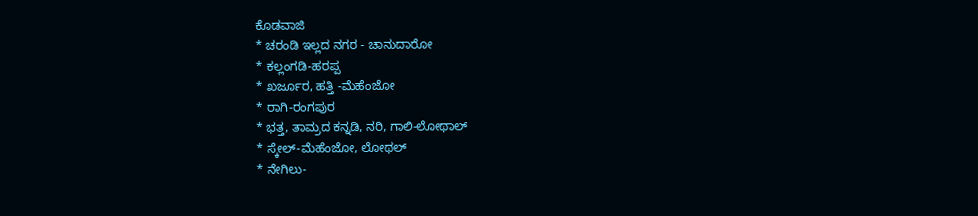ಕೊಡವಾಜಿ
* ಚರಂಡಿ ಇಲ್ಲದ ನಗರ - ಚಾನುದಾರೋ
* ಕಲ್ಲಂಗಡಿ-ಹರಪ್ಪ
* ಖರ್ಜೂರ, ಹತ್ತಿ -ಮೆಹೆಂಜೋ
* ರಾಗಿ-ರಂಗಪುರ
* ಭತ್ತ, ತಾಮ್ರದ ಕನ್ನಡಿ, ನರಿ, ಗಾಲಿ-ಲೋಥಾಲ್
* ಸ್ಕೇಲ್-ಮೆಹೆಂಜೋ, ಲೋಥಲ್
* ನೇಗಿಲು-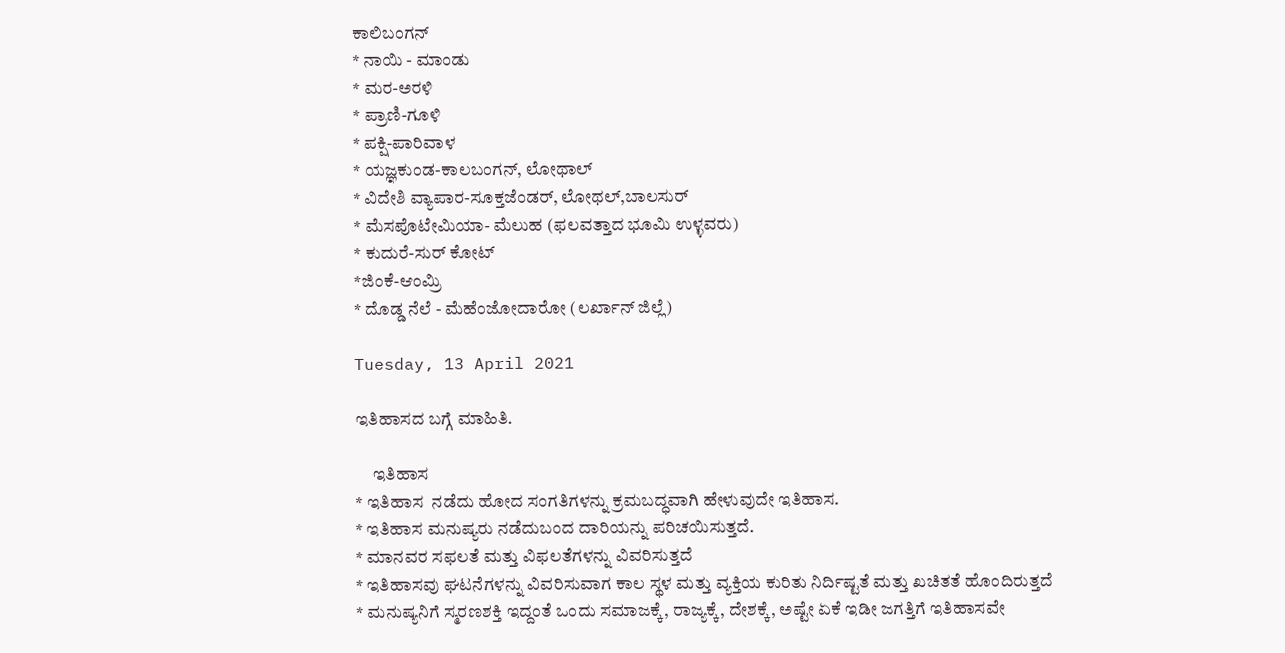ಕಾಲಿಬಂಗನ್
* ನಾಯಿ - ಮಾಂಡು
* ಮರ-ಅರಳಿ
* ಪ್ರಾಣಿ-ಗೂಳಿ
* ಪಕ್ಷಿ-ಪಾರಿವಾಳ
* ಯಜ್ಞಕುಂಡ-ಕಾಲಬಂಗನ್, ಲೋಥಾಲ್
* ವಿದೇಶಿ ವ್ಯಾಪಾರ-ಸೂಕ್ತಜೆಂಡರ್, ಲೋಥಲ್,ಬಾಲಸುರ್
* ಮೆಸಪೊಟೇಮಿಯಾ- ಮೆಲುಹ (ಫಲವತ್ತಾದ ಭೂಮಿ ಉಳ್ಳವರು)
* ಕುದುರೆ-ಸುರ್ ಕೋಟ್
*ಜಿಂಕೆ-ಆಂಮ್ರಿ
* ದೊಡ್ಡ ನೆಲೆ - ಮೆಹೆಂಜೋದಾರೋ (ಲರ್ಖಾನ್ ಜಿಲ್ಲೆ)

Tuesday, 13 April 2021

ಇತಿಹಾಸದ ಬಗ್ಗೆ ಮಾಹಿತಿ.

     ಇತಿಹಾಸ
* ಇತಿಹಾಸ ‌ ನಡೆದು ಹೋದ ಸಂಗತಿಗಳನ್ನು ಕ್ರಮಬದ್ಧವಾಗಿ ಹೇಳುವುದೇ ಇತಿಹಾಸ.
* ಇತಿಹಾಸ ಮನುಷ್ಯರು ನಡೆದುಬಂದ ದಾರಿಯನ್ನು ಪರಿಚಯಿಸುತ್ತದೆ.
* ಮಾನವರ ಸಫಲತೆ ಮತ್ತು ವಿಫಲತೆಗಳನ್ನು ವಿವರಿಸುತ್ತದೆ
* ಇತಿಹಾಸವು ಘಟನೆಗಳನ್ನು ವಿವರಿಸುವಾಗ ಕಾಲ ಸ್ಥಳ ಮತ್ತು ವ್ಯಕ್ತಿಯ ಕುರಿತು ನಿರ್ದಿಷ್ಟತೆ ಮತ್ತು ಖಚಿತತೆ ಹೊಂದಿರುತ್ತದೆ
* ಮನುಷ್ಯನಿಗೆ ಸ್ಮರಣಶಕ್ತಿ ಇದ್ದಂತೆ ಒಂದು ಸಮಾಜಕ್ಕೆ, ರಾಜ್ಯಕ್ಕೆ, ದೇಶಕ್ಕೆ, ಅಷ್ಟೇ ಏಕೆ ಇಡೀ ಜಗತ್ತಿಗೆ ಇತಿಹಾಸವೇ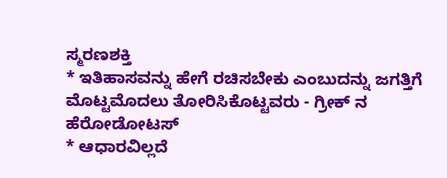ಸ್ಮರಣಶಕ್ತಿ
* ಇತಿಹಾಸವನ್ನು ಹೇಗೆ ರಚಿಸಬೇಕು ಎಂಬುದನ್ನು ಜಗತ್ತಿಗೆ ಮೊಟ್ಟಮೊದಲು ತೋರಿಸಿಕೊಟ್ಟವರು - ಗ್ರೀಕ್ ನ ಹೆರೋಡೋಟಸ್
* ಆಧಾರವಿಲ್ಲದೆ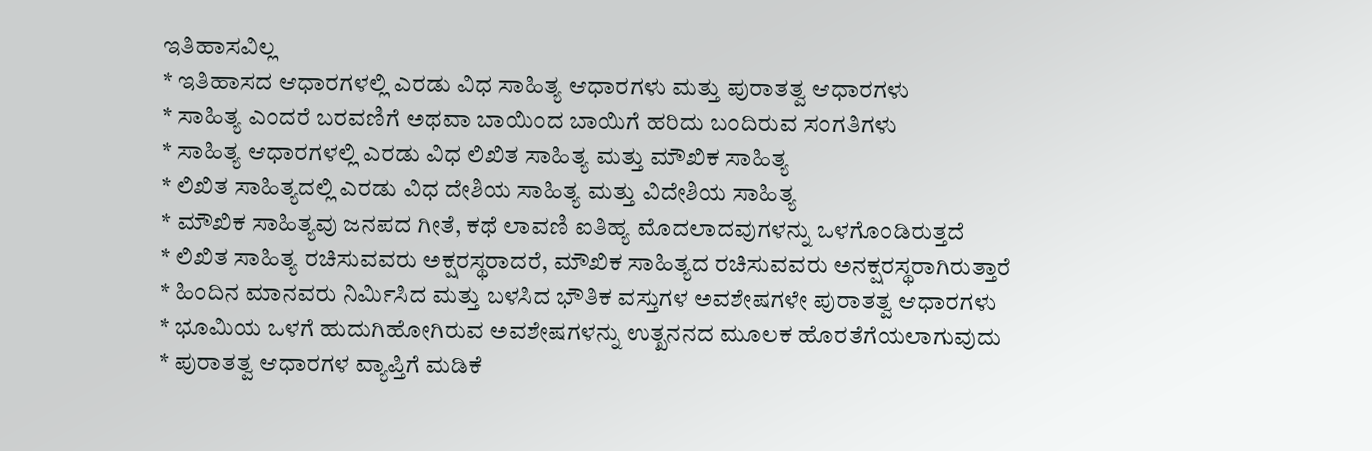ಇತಿಹಾಸವಿಲ್ಲ
* ಇತಿಹಾಸದ ಆಧಾರಗಳಲ್ಲಿ ಎರಡು ವಿಧ ಸಾಹಿತ್ಯ ಆಧಾರಗಳು ಮತ್ತು ಪುರಾತತ್ವ ಆಧಾರಗಳು
* ಸಾಹಿತ್ಯ ಎಂದರೆ ಬರವಣಿಗೆ ಅಥವಾ ಬಾಯಿಂದ ಬಾಯಿಗೆ ಹರಿದು ಬಂದಿರುವ ಸಂಗತಿಗಳು
* ಸಾಹಿತ್ಯ ಆಧಾರಗಳಲ್ಲಿ ಎರಡು ವಿಧ ಲಿಖಿತ ಸಾಹಿತ್ಯ ಮತ್ತು ಮೌಖಿಕ ಸಾಹಿತ್ಯ
* ಲಿಖಿತ ಸಾಹಿತ್ಯದಲ್ಲಿ ಎರಡು ವಿಧ ದೇಶಿಯ ಸಾಹಿತ್ಯ ಮತ್ತು ವಿದೇಶಿಯ ಸಾಹಿತ್ಯ
* ಮೌಖಿಕ ಸಾಹಿತ್ಯವು ಜನಪದ ಗೀತೆ, ಕಥೆ ಲಾವಣಿ ಐತಿಹ್ಯ ಮೊದಲಾದವುಗಳನ್ನು ಒಳಗೊಂಡಿರುತ್ತದೆ
* ಲಿಖಿತ ಸಾಹಿತ್ಯ ರಚಿಸುವವರು ಅಕ್ಷರಸ್ಥರಾದರೆ, ಮೌಖಿಕ ಸಾಹಿತ್ಯದ ರಚಿಸುವವರು ಅನಕ್ಷರಸ್ಥರಾಗಿರುತ್ತಾರೆ
* ಹಿಂದಿನ ಮಾನವರು ನಿರ್ಮಿಸಿದ ಮತ್ತು ಬಳಸಿದ ಭೌತಿಕ ವಸ್ತುಗಳ ಅವಶೇಷಗಳೇ ಪುರಾತತ್ವ ಆಧಾರಗಳು
* ಭೂಮಿಯ ಒಳಗೆ ಹುದುಗಿಹೋಗಿರುವ ಅವಶೇಷಗಳನ್ನು ಉತ್ಖನನದ ಮೂಲಕ ಹೊರತೆಗೆಯಲಾಗುವುದು
* ಪುರಾತತ್ವ ಆಧಾರಗಳ ವ್ಯಾಪ್ತಿಗೆ ಮಡಿಕೆ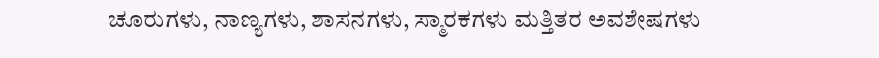ಚೂರುಗಳು, ನಾಣ್ಯಗಳು, ಶಾಸನಗಳು, ಸ್ಮಾರಕಗಳು ಮತ್ತಿತರ ಅವಶೇಷಗಳು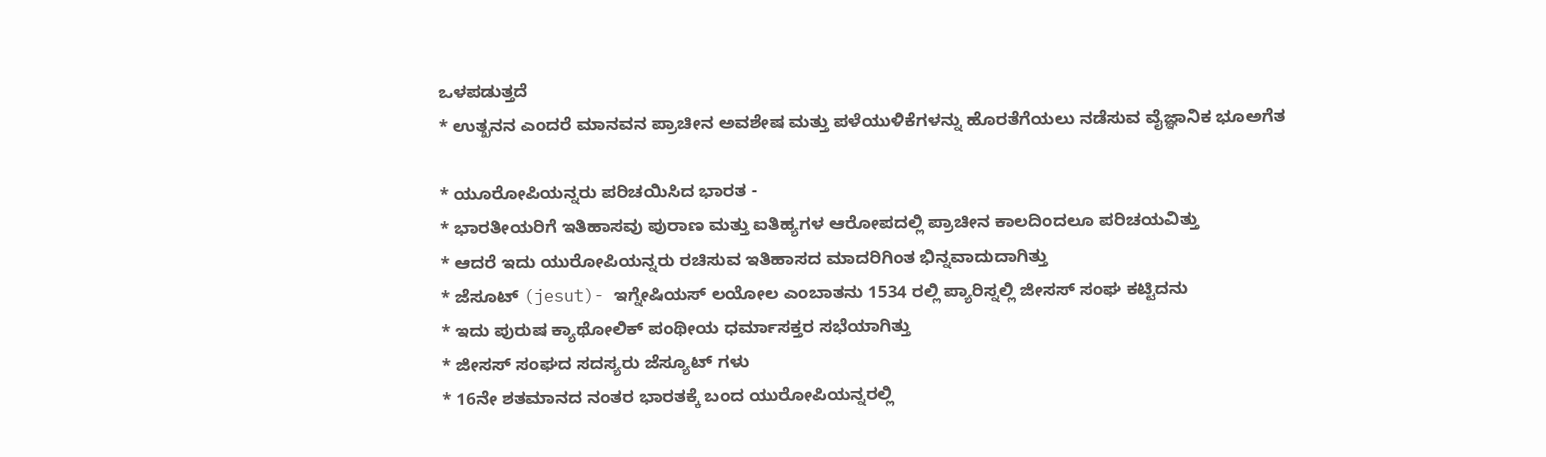ಒಳಪಡುತ್ತದೆ
* ಉತ್ಖನನ ಎಂದರೆ ಮಾನವನ ಪ್ರಾಚೀನ ಅವಶೇಷ ಮತ್ತು ಪಳೆಯುಳಿಕೆಗಳನ್ನು ಹೊರತೆಗೆಯಲು ನಡೆಸುವ ವೈಜ್ಞಾನಿಕ ಭೂಅಗೆತ

* ಯೂರೋಪಿಯನ್ನರು ಪರಿಚಯಿಸಿದ ಭಾರತ -
* ಭಾರತೀಯರಿಗೆ ಇತಿಹಾಸವು ಪುರಾಣ ಮತ್ತು ಐತಿಹ್ಯಗಳ ಆರೋಪದಲ್ಲಿ ಪ್ರಾಚೀನ ಕಾಲದಿಂದಲೂ ಪರಿಚಯವಿತ್ತು
* ಆದರೆ ಇದು ಯುರೋಪಿಯನ್ನರು ರಚಿಸುವ ಇತಿಹಾಸದ ಮಾದರಿಗಿಂತ ಭಿನ್ನವಾದುದಾಗಿತ್ತು
* ಜೆಸೂಟ್ (jesut)- ಇಗ್ನೇಷಿಯಸ್ ಲಯೋಲ ಎಂಬಾತನು 1534 ರಲ್ಲಿ ಪ್ಯಾರಿಸ್ನಲ್ಲಿ ಜೀಸಸ್ ಸಂಘ ಕಟ್ಟಿದನು
* ಇದು ಪುರುಷ ಕ್ಯಾಥೋಲಿಕ್ ಪಂಥೀಯ ಧರ್ಮಾಸಕ್ತರ ಸಭೆಯಾಗಿತ್ತು
* ಜೀಸಸ್ ಸಂಘದ ಸದಸ್ಯರು ಜೆಸ್ಯೂಟ್ ಗಳು
* 16ನೇ ಶತಮಾನದ ನಂತರ ಭಾರತಕ್ಕೆ ಬಂದ ಯುರೋಪಿಯನ್ನರಲ್ಲಿ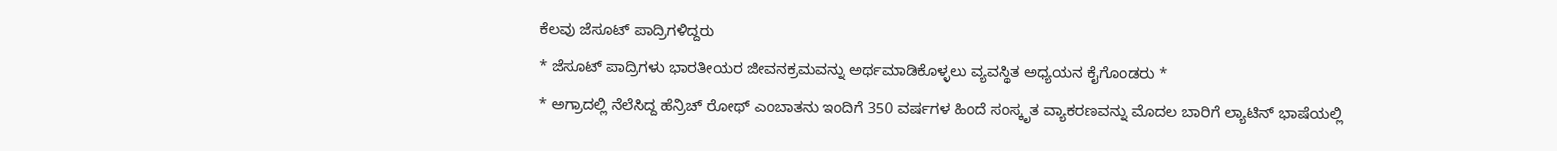ಕೆಲವು ಜೆಸೂಟ್ ಪಾದ್ರಿಗಳಿದ್ದರು
* ಜೆಸೂಟ್ ಪಾದ್ರಿಗಳು ಭಾರತೀಯರ ಜೀವನಕ್ರಮವನ್ನು ಅರ್ಥಮಾಡಿಕೊಳ್ಳಲು ವ್ಯವಸ್ಥಿತ ಅಧ್ಯಯನ ಕೈಗೊಂಡರು *
* ಅಗ್ರಾದಲ್ಲಿ ನೆಲೆಸಿದ್ದ ಹೆನ್ರಿಚ್ ರೋಥ್ ಎಂಬಾತನು ಇಂದಿಗೆ 350 ವರ್ಷಗಳ ಹಿಂದೆ ಸಂಸ್ಕೃತ ವ್ಯಾಕರಣವನ್ನು ಮೊದಲ ಬಾರಿಗೆ ಲ್ಯಾಟಿನ್ ಭಾಷೆಯಲ್ಲಿ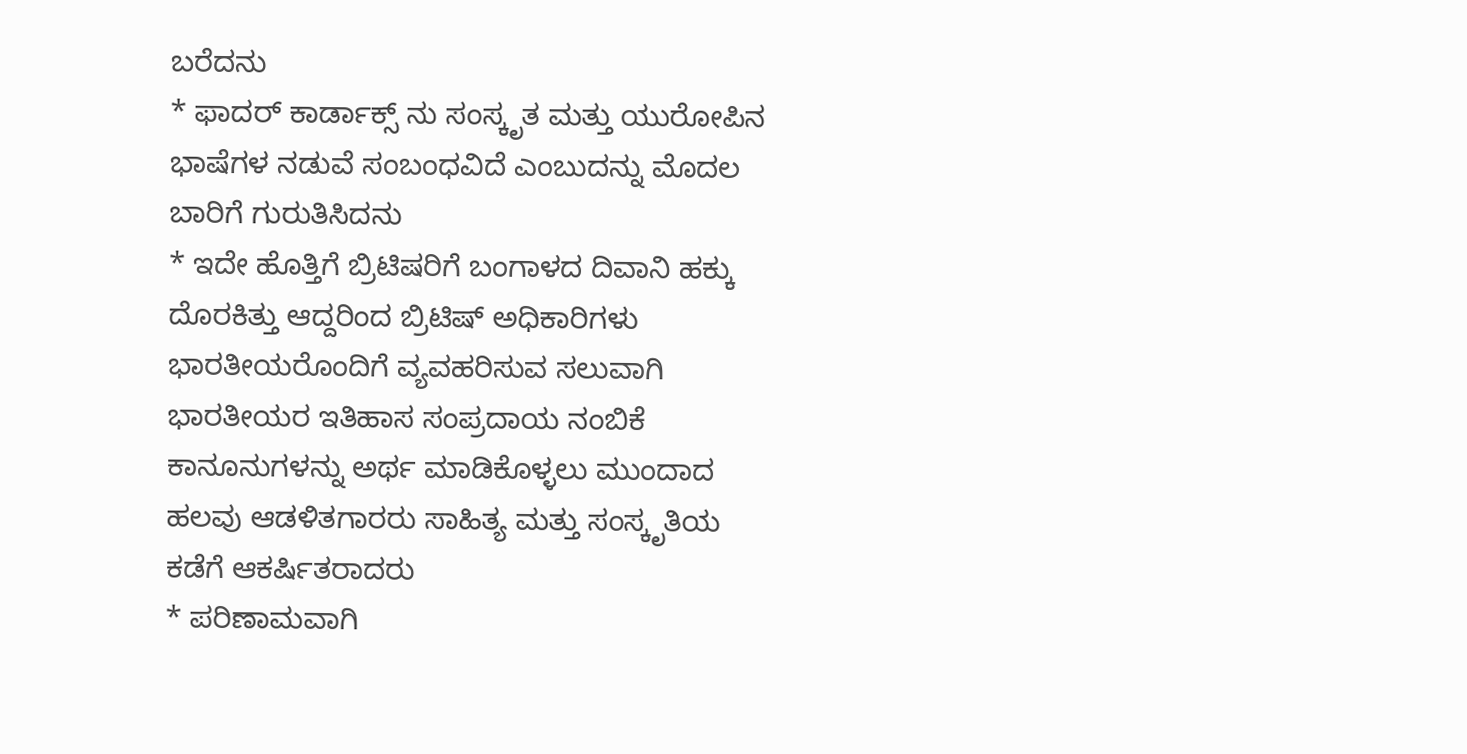ಬರೆದನು
* ಫಾದರ್ ಕಾರ್ಡಾಕ್ಸ್ ನು ಸಂಸ್ಕೃತ ಮತ್ತು ಯುರೋಪಿನ ಭಾಷೆಗಳ ನಡುವೆ ಸಂಬಂಧವಿದೆ ಎಂಬುದನ್ನು ಮೊದಲ ಬಾರಿಗೆ ಗುರುತಿಸಿದನು
* ಇದೇ ಹೊತ್ತಿಗೆ ಬ್ರಿಟಿಷರಿಗೆ ಬಂಗಾಳದ ದಿವಾನಿ ಹಕ್ಕು ದೊರಕಿತ್ತು ಆದ್ದರಿಂದ ಬ್ರಿಟಿಷ್ ಅಧಿಕಾರಿಗಳು ಭಾರತೀಯರೊಂದಿಗೆ ವ್ಯವಹರಿಸುವ ಸಲುವಾಗಿ ಭಾರತೀಯರ ಇತಿಹಾಸ ಸಂಪ್ರದಾಯ ನಂಬಿಕೆ ಕಾನೂನುಗಳನ್ನು ಅರ್ಥ ಮಾಡಿಕೊಳ್ಳಲು ಮುಂದಾದ ಹಲವು ಆಡಳಿತಗಾರರು ಸಾಹಿತ್ಯ ಮತ್ತು ಸಂಸ್ಕೃತಿಯ ಕಡೆಗೆ ಆಕರ್ಷಿತರಾದರು
* ಪರಿಣಾಮವಾಗಿ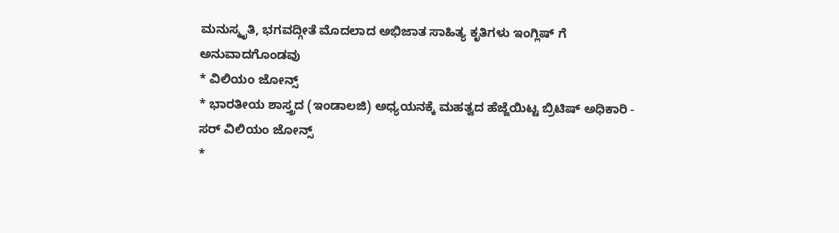ಮನುಸ್ಮೃತಿ, ಭಗವದ್ಗೀತೆ ಮೊದಲಾದ ಅಭಿಜಾತ ಸಾಹಿತ್ಯ ಕೃತಿಗಳು ಇಂಗ್ಲಿಷ್ ಗೆ ಅನುವಾದಗೊಂಡವು
* ವಿಲಿಯಂ ಜೋನ್ಸ್
* ಭಾರತೀಯ ಶಾಸ್ತ್ರದ (ಇಂಡಾಲಜಿ) ಅಧ್ಯಯನಕ್ಕೆ ಮಹತ್ವದ ಹೆಜ್ಜೆಯಿಟ್ಟ ಬ್ರಿಟಿಷ್ ಅಧಿಕಾರಿ - ಸರ್ ವಿಲಿಯಂ ಜೋನ್ಸ್
*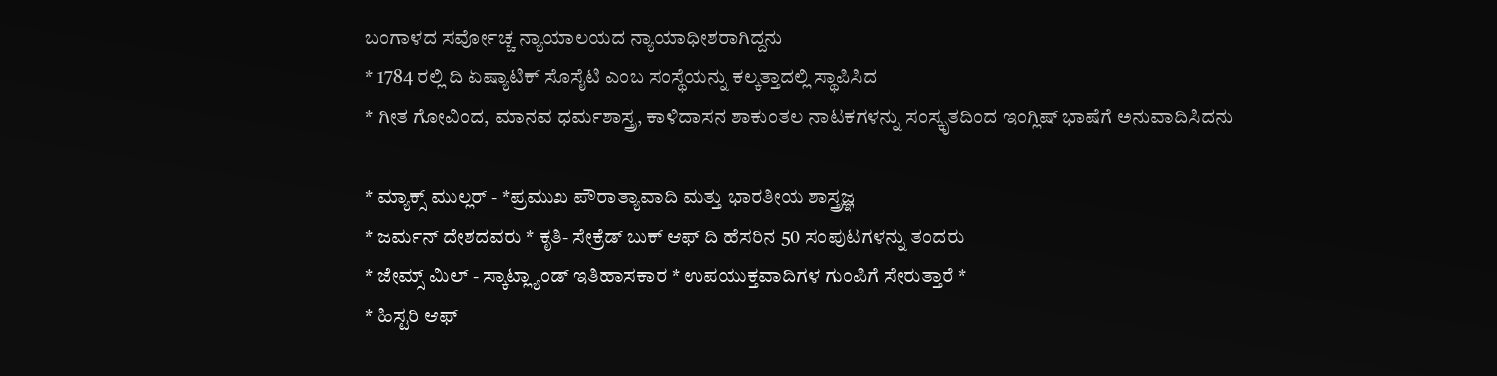ಬಂಗಾಳದ ಸರ್ವೋಚ್ಚ ನ್ಯಾಯಾಲಯದ ನ್ಯಾಯಾಧೀಶರಾಗಿದ್ದನು
* 1784 ರಲ್ಲಿ ದಿ ಏಷ್ಯಾಟಿಕ್ ಸೊಸೈಟಿ ಎಂಬ ಸಂಸ್ಥೆಯನ್ನು ಕಲ್ಕತ್ತಾದಲ್ಲಿ ಸ್ಥಾಪಿಸಿದ
* ಗೀತ ಗೋವಿಂದ, ಮಾನವ ಧರ್ಮಶಾಸ್ತ್ರ, ಕಾಳಿದಾಸನ ಶಾಕುಂತಲ ನಾಟಕಗಳನ್ನು ಸಂಸ್ಕೃತದಿಂದ ಇಂಗ್ಲಿಷ್ ಭಾಷೆಗೆ ಅನುವಾದಿಸಿದನು

* ಮ್ಯಾಕ್ಸ್ ಮುಲ್ಲರ್ - *ಪ್ರಮುಖ ಪೌರಾತ್ಯಾವಾದಿ ಮತ್ತು ಭಾರತೀಯ ಶಾಸ್ತ್ರಜ್ಞ
* ಜರ್ಮನ್ ದೇಶದವರು * ಕೃತಿ- ಸೇಕ್ರೆಡ್ ಬುಕ್ ಆಫ್ ದಿ ಹೆಸರಿನ 50 ಸಂಪುಟಗಳನ್ನು ತಂದರು
* ಜೇಮ್ಸ್ ಮಿಲ್ - ಸ್ಕಾಟ್ಲ್ಯಾಂಡ್ ಇತಿಹಾಸಕಾರ * ಉಪಯುಕ್ತವಾದಿಗಳ ಗುಂಪಿಗೆ ಸೇರುತ್ತಾರೆ *
* ಹಿಸ್ಟರಿ ಆಫ್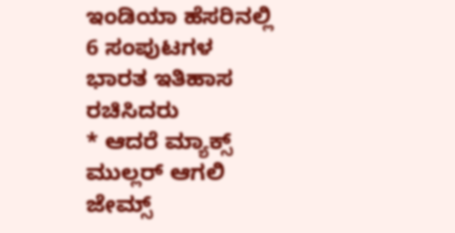ಇಂಡಿಯಾ ಹೆಸರಿನಲ್ಲಿ 6 ಸಂಪುಟಗಳ ಭಾರತ ಇತಿಹಾಸ ರಚಿಸಿದರು
* ಆದರೆ ಮ್ಯಾಕ್ಸ್ ಮುಲ್ಲರ್ ಆಗಲಿ ಜೇಮ್ಸ್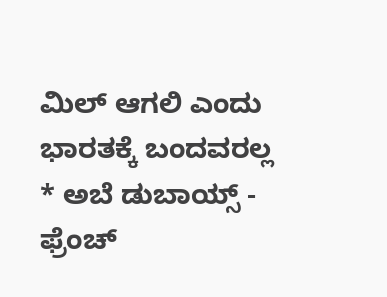ಮಿಲ್ ಆಗಲಿ ಎಂದು ಭಾರತಕ್ಕೆ ಬಂದವರಲ್ಲ
* ಅಬೆ ಡುಬಾಯ್ಸ್ - ಫ್ರೆಂಚ್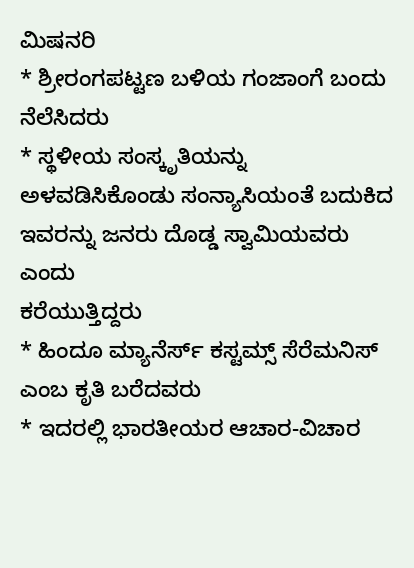ಮಿಷನರಿ
* ಶ್ರೀರಂಗಪಟ್ಟಣ ಬಳಿಯ ಗಂಜಾಂಗೆ ಬಂದು ನೆಲೆಸಿದರು
* ಸ್ಥಳೀಯ ಸಂಸ್ಕೃತಿಯನ್ನು ಅಳವಡಿಸಿಕೊಂಡು ಸಂನ್ಯಾಸಿಯಂತೆ ಬದುಕಿದ ಇವರನ್ನು ಜನರು ದೊಡ್ಡ ಸ್ವಾಮಿಯವರು ಎಂದು
ಕರೆಯುತ್ತಿದ್ದರು
* ಹಿಂದೂ ಮ್ಯಾನೆರ್ಸ್ ಕಸ್ಟಮ್ಸ್ ಸೆರೆಮನಿಸ್ ಎಂಬ ಕೃತಿ ಬರೆದವರು
* ಇದರಲ್ಲಿ ಭಾರತೀಯರ ಆಚಾರ-ವಿಚಾರ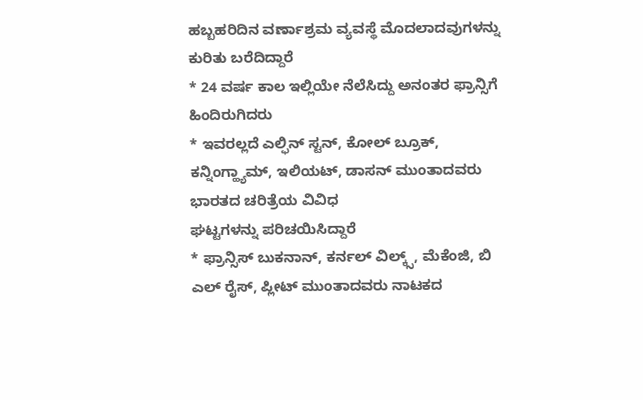ಹಬ್ಬಹರಿದಿನ ವರ್ಣಾಶ್ರಮ ವ್ಯವಸ್ಥೆ ಮೊದಲಾದವುಗಳನ್ನು ಕುರಿತು ಬರೆದಿದ್ದಾರೆ
* 24 ವರ್ಷ ಕಾಲ ಇಲ್ಲಿಯೇ ನೆಲೆಸಿದ್ದು ಅನಂತರ ಫ್ರಾನ್ಸಿಗೆ ಹಿಂದಿರುಗಿದರು
* ಇವರಲ್ಲದೆ ಎಲ್ಫಿನ್ ಸ್ಟನ್, ಕೋಲ್ ಬ್ರೂಕ್, ಕನ್ನಿಂಗ್ಹ್ಯಾಮ್, ಇಲಿಯಟ್, ಡಾಸನ್ ಮುಂತಾದವರು ಭಾರತದ ಚರಿತ್ರೆಯ ವಿವಿಧ
ಘಟ್ಟಗಳನ್ನು ಪರಿಚಯಿಸಿದ್ದಾರೆ
* ಫ್ರಾನ್ಸಿಸ್ ಬುಕನಾನ್, ಕರ್ನಲ್ ವಿಲ್ಕ್ಸ್, ಮೆಕೆಂಜಿ, ಬಿ ಎಲ್ ರೈಸ್, ಪ್ಲೀಟ್ ಮುಂತಾದವರು ನಾಟಕದ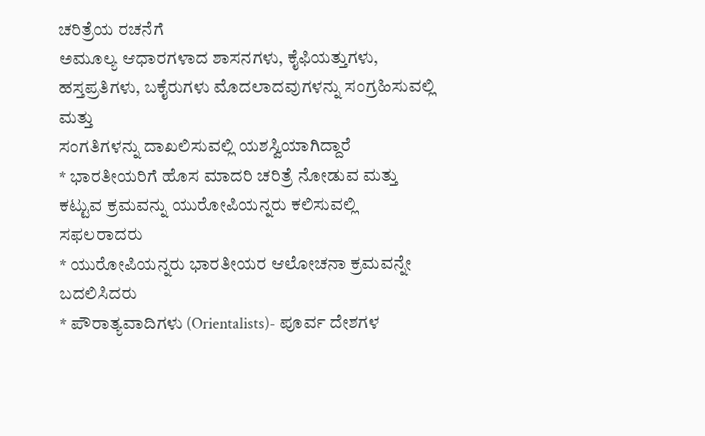ಚರಿತ್ರೆಯ ರಚನೆಗೆ
ಅಮೂಲ್ಯ ಆಧಾರಗಳಾದ ಶಾಸನಗಳು, ಕೈಫಿಯತ್ತುಗಳು, ಹಸ್ತಪ್ರತಿಗಳು, ಬಕೈರುಗಳು ಮೊದಲಾದವುಗಳನ್ನು ಸಂಗ್ರಹಿಸುವಲ್ಲಿ ಮತ್ತು
ಸಂಗತಿಗಳನ್ನು ದಾಖಲಿಸುವಲ್ಲಿ ಯಶಸ್ವಿಯಾಗಿದ್ದಾರೆ
* ಭಾರತೀಯರಿಗೆ ಹೊಸ ಮಾದರಿ ಚರಿತ್ರೆ ನೋಡುವ ಮತ್ತು ಕಟ್ಟುವ ಕ್ರಮವನ್ನು ಯುರೋಪಿಯನ್ನರು ಕಲಿಸುವಲ್ಲಿ ಸಫಲರಾದರು
* ಯುರೋಪಿಯನ್ನರು ಭಾರತೀಯರ ಆಲೋಚನಾ ಕ್ರಮವನ್ನೇ ಬದಲಿಸಿದರು
* ಪೌರಾತ್ಯವಾದಿಗಳು (Orientalists)- ಪೂರ್ವ ದೇಶಗಳ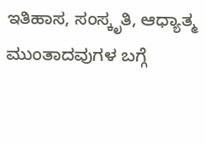ಇತಿಹಾಸ, ಸಂಸ್ಕೃತಿ, ಆಧ್ಯಾತ್ಮ ಮುಂತಾದವುಗಳ ಬಗ್ಗೆ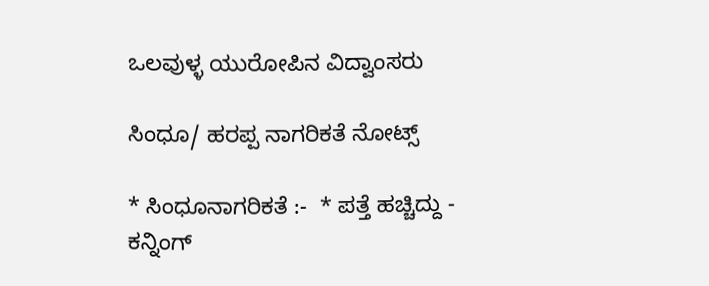ಒಲವುಳ್ಳ ಯುರೋಪಿನ ವಿದ್ವಾಂಸರು

ಸಿಂಧೂ/ ಹರಪ್ಪ ನಾಗರಿಕತೆ ನೋಟ್ಸ್

* ಸಿಂಧೂನಾಗರಿಕತೆ :-  * ಪತ್ತೆ ಹಚ್ಚಿದ್ದು - ಕನ್ನಿಂಗ್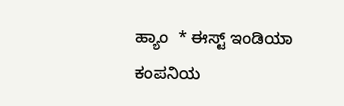ಹ್ಯಾಂ  * ಈಸ್ಟ್ ಇಂಡಿಯಾ ಕಂಪನಿಯ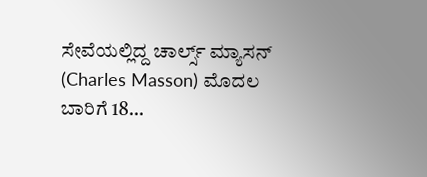ಸೇವೆಯಲ್ಲಿದ್ದ ಚಾರ್ಲ್ಸ್ ಮ್ಯಾಸನ್ (Charles Masson) ಮೊದಲ ಬಾರಿಗೆ 18...